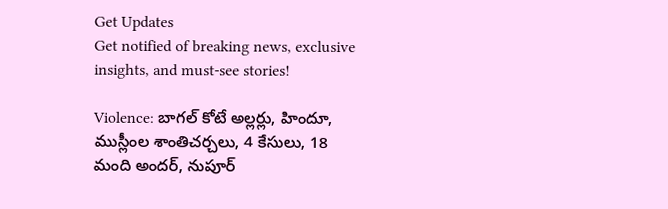Get Updates
Get notified of breaking news, exclusive insights, and must-see stories!

Violence: బాగల్ కోటే అల్లర్లు, హిందూ, ముస్లీంల శాంతిచర్చలు, 4 కేసులు, 18 మంది అందర్, నుపూర్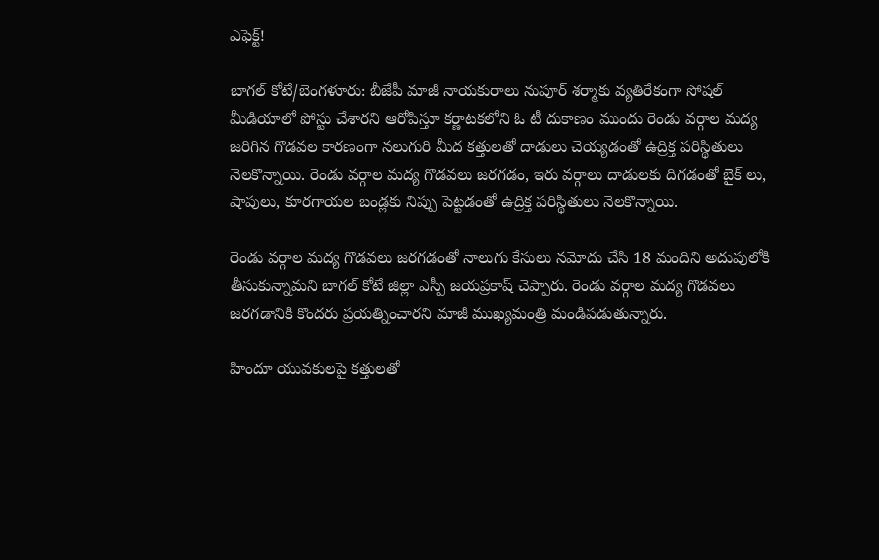ఎఫెక్ట్!

బాగల్ కోటే/బెంగళూరు: బీజేపీ మాజీ నాయకురాలు నుపూర్ శర్మాకు వ్యతిరేకంగా సోషల్ మీడియాలో పోస్టు చేశారని ఆరోపిస్తూ కర్ణాటకలోని ఓ టీ దుకాణం ముందు రెండు వర్గాల మద్య జరిగిన గొడవల కారణంగా నలుగురి మీద కత్తులతో దాడులు చెయ్యడంతో ఉద్రిక్త పరిస్థితులు నెలకొన్నాయి. రెండు వర్గాల మద్య గొడవలు జరగడం, ఇరు వర్గాలు దాడులకు దిగడంతో బైక్ లు, షాపులు, కూరగాయల బండ్లకు నిప్పు పెట్టడంతో ఉద్రిక్త పరిస్థితులు నెలకొన్నాయి.

రెండు వర్గాల మద్య గొడవలు జరగడంతో నాలుగు కేసులు నమోదు చేసి 18 మందిని అదుపులోకి తీసుకున్నామని బాగల్ కోటే జిల్లా ఎస్పీ జయప్రకాష్ చెప్పారు. రెండు వర్గాల మద్య గొడవలు జరగడానికి కొందరు ప్రయత్నించారని మాజీ ముఖ్యమంత్రి మండిపడుతున్నారు.

హిందూ యువకులపై కత్తులతో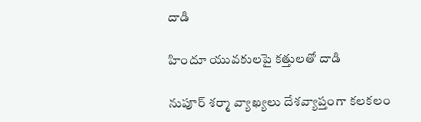దాడి

హిందూ యువకులపై కత్తులతో దాడి

నుపూర్ శర్మా వ్యాఖ్యలు దేశవ్యాప్తంగా కలకలం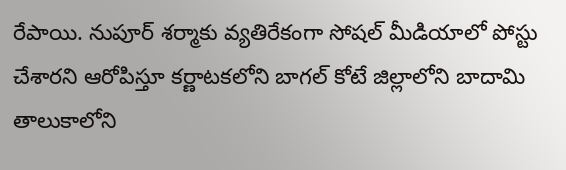రేపాయి. నుపూర్ శర్మాకు వ్యతిరేకంగా సోషల్ మీడియాలో పోస్టు చేశారని ఆరోపిస్తూ కర్ణాటకలోని బాగల్ కోటే జిల్లాలోని బాదామి తాలుకాలోని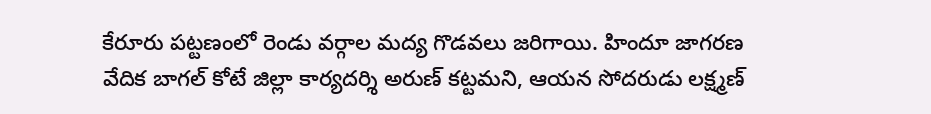కేరూరు పట్టణంలో రెండు వర్గాల మద్య గొడవలు జరిగాయి. హిందూ జాగరణ వేదిక బాగల్ కోటే జిల్లా కార్యదర్శి అరుణ్ కట్టమని, ఆయన సోదరుడు లక్ష్మణ్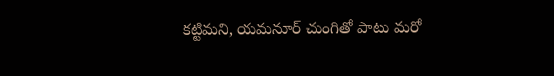కట్టిమని, యమనూర్ చుంగితో పాటు మరో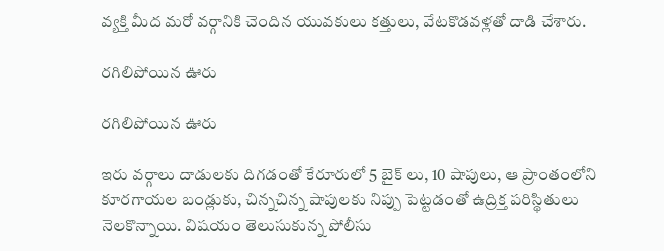వ్యక్తి మీద మరో వర్గానికి చెందిన యువకులు కత్తులు, వేటకొడవళ్లతో దాడి చేశారు.

రగిలిపోయిన ఊరు

రగిలిపోయిన ఊరు

ఇరు వర్గాలు దాడులకు దిగడంతో కేరూరులో 5 బైక్ లు, 10 షాపులు, ఆ ప్రాంతంలోని కూరగాయల బండ్లుకు, చిన్నచిన్న షాపులకు నిప్పు పెట్టడంతో ఉద్రిక్త పరిస్థితులు నెలకొన్నాయి. విషయం తెలుసుకున్న పోలీసు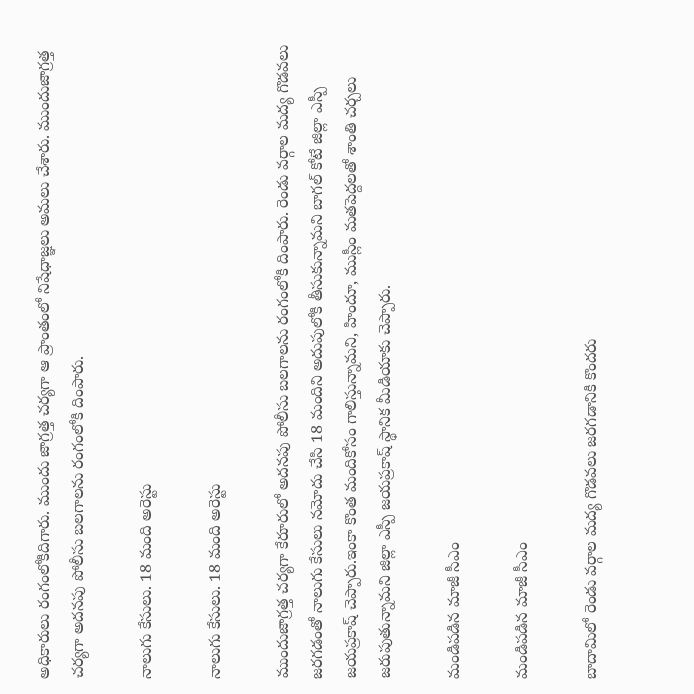అధికారులు రంగంలోకిదిగారు. ముందు జాగ్రత్త చర్యగా ఆ ప్రాంతంలో నిషేధాజ్ఞలు అమలు చేశారు. ముందుజాగ్రత్త చర్యగా అదనపు పోలీసు బలగాలను రంగంలోకి దింపారు.

నాలుగు కేసులు. 18 మంది అరెస్టు

నాలుగు కేసులు. 18 మంది అరెస్టు

ముందుజాగ్రత్త చర్యగా కేరూరులో అదనపు పోలీసు బలగాలను రంగంలోకి దింపారు. రెండు వర్గాల మద్య గొడవలు జరగడంతో నాలుగు కేసులు నమోదు చేసి 18 మందిని అదుపులోకి తీసుకున్నామని బాగల్ కోటే జిల్లా ఎస్పీ జయప్రకాష్ చెప్పారు.ఇంకా కొంత మందికోసం గాలిస్తున్నామని, హిందూ, ముస్లీం మతపెద్దలతో శాంతి చర్చలు జరుపుతున్నామని జిల్లా ఎస్పీ జయప్రకాష్ స్థానిక మీడియాకు చెప్పారు.

మండిపడిన మాజీ సీఎం

మండిపడిన మాజీ సీఎం

బాదామిలో రెండు వర్గాల మద్య గొడవలు జరగడానికి కొందరు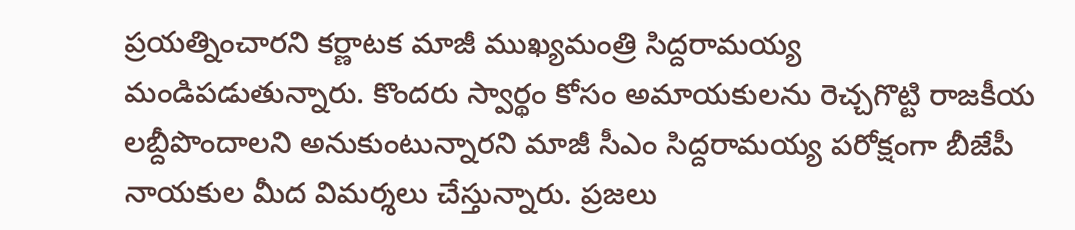ప్రయత్నించారని కర్ణాటక మాజీ ముఖ్యమంత్రి సిద్దరామయ్య మండిపడుతున్నారు. కొందరు స్వార్థం కోసం అమాయకులను రెచ్చగొట్టి రాజకీయ లబ్దీపొందాలని అనుకుంటున్నారని మాజీ సీఎం సిద్దరామయ్య పరోక్షంగా బీజేపీ నాయకుల మీద విమర్శలు చేస్తున్నారు. ప్రజలు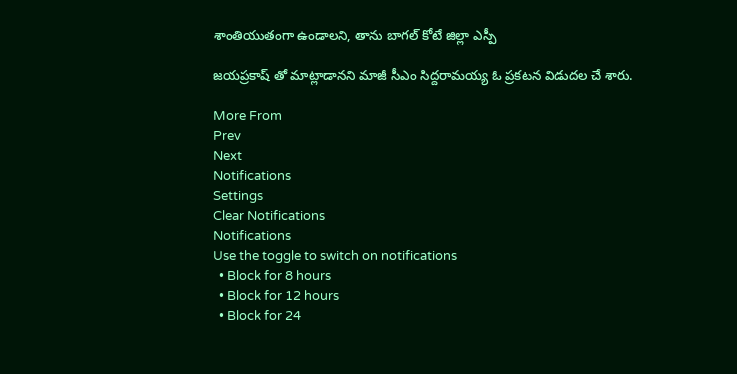శాంతియుతంగా ఉండాలని, తాను బాగల్ కోటే జిల్లా ఎస్పీ

జయప్రకాష్ తో మాట్లాడానని మాజీ సీఎం సిద్దరామయ్య ఓ ప్రకటన విడుదల చే శారు.

More From
Prev
Next
Notifications
Settings
Clear Notifications
Notifications
Use the toggle to switch on notifications
  • Block for 8 hours
  • Block for 12 hours
  • Block for 24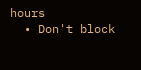hours
  • Don't block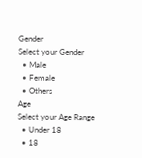Gender
Select your Gender
  • Male
  • Female
  • Others
Age
Select your Age Range
  • Under 18
  • 18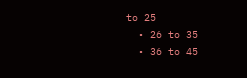to 25
  • 26 to 35
  • 36 to 45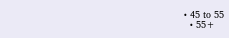• 45 to 55
  • 55+